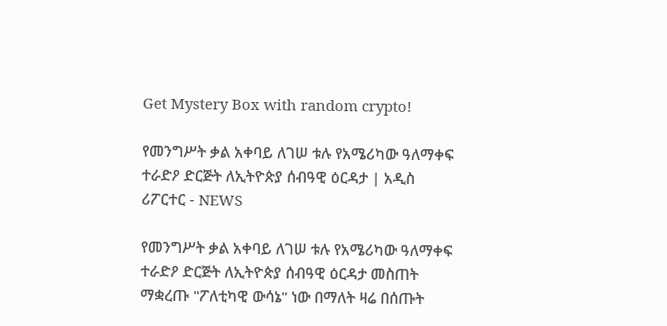Get Mystery Box with random crypto!

የመንግሥት ቃል አቀባይ ለገሠ ቱሉ የአሜሪካው ዓለማቀፍ ተራድዖ ድርጅት ለኢትዮጵያ ሰብዓዊ ዕርዳታ | አዲስ ሪፖርተር - NEWS

የመንግሥት ቃል አቀባይ ለገሠ ቱሉ የአሜሪካው ዓለማቀፍ ተራድዖ ድርጅት ለኢትዮጵያ ሰብዓዊ ዕርዳታ መስጠት ማቋረጡ "ፖለቲካዊ ውሳኔ" ነው በማለት ዛሬ በሰጡት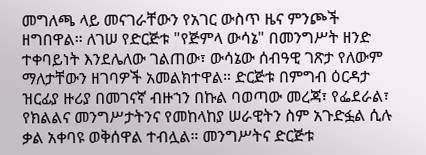መግለጫ ላይ መናገራቸውን የአገር ውስጥ ዜና ምንጮች ዘግበዋል። ለገሠ የድርጅቱ "የጅምላ ውሳኔ" በመንግሥት ዘንድ ተቀባይነት እንደሌለው ገልጠው፣ ውሳኔው ሰብዓዊ ገጽታ የለውም ማለታቸውን ዘገባዎች አመልክተዋል። ድርጅቱ በምግብ ዕርዳታ ዝርፊያ ዙሪያ በመገናኛ ብዙኀን በኩል ባወጣው መረጃ፣ የፌደራል፣ የክልልና መንግሥታትንና የመከላከያ ሠራዊትን ስም አጉድፏል ሲሉ ቃል አቀባዩ ወቅሰዋል ተብሏል። መንግሥትና ድርጅቱ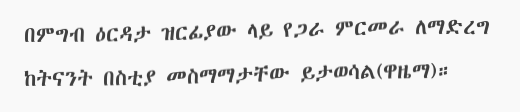በምግብ ዕርዳታ ዝርፊያው ላይ የጋራ ምርመራ ለማድረግ ከትናንት በስቲያ መስማማታቸው ይታወሳል(ዋዜማ)።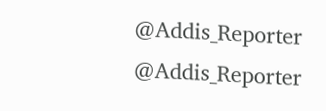@Addis_Reporter
@Addis_Reporter